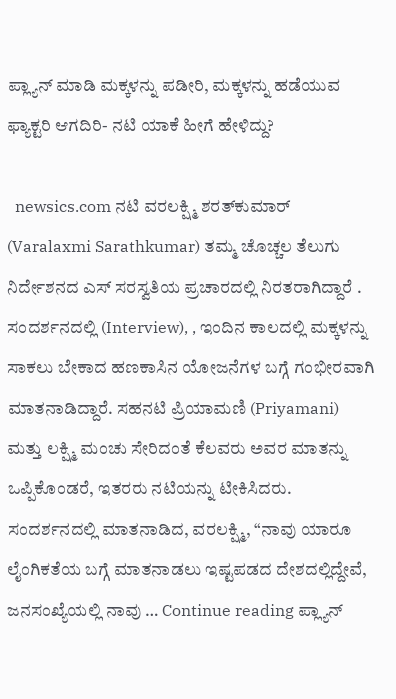ಪ್ಲ್ಯಾನ್ ಮಾಡಿ ಮಕ್ಕಳನ್ನು ಪಡೀರಿ, ಮಕ್ಕಳನ್ನು ಹಡೆಯುವ ಫ್ಯಾಕ್ಟರಿ ಆಗದಿರಿ- ನಟಿ ಯಾಕೆ ಹೀಗೆ ಹೇಳಿದ್ದು?

  newsics.com ನಟಿ ವರಲಕ್ಷ್ಮಿ ಶರತ್‌ಕುಮಾರ್ (Varalaxmi Sarathkumar) ತಮ್ಮ ಚೊಚ್ಚಲ ತೆಲುಗು ನಿರ್ದೇಶನದ ಎಸ್ ಸರಸ್ವತಿಯ ಪ್ರಚಾರದಲ್ಲಿ ನಿರತರಾಗಿದ್ದಾರೆ . ಸಂದರ್ಶನದಲ್ಲಿ (Interview), , ಇಂದಿನ ಕಾಲದಲ್ಲಿ ಮಕ್ಕಳನ್ನು ಸಾಕಲು ಬೇಕಾದ ಹಣಕಾಸಿನ ಯೋಜನೆಗಳ ಬಗ್ಗೆ ಗಂಭೀರವಾಗಿ ಮಾತನಾಡಿದ್ದಾರೆ. ಸಹನಟಿ ಪ್ರಿಯಾಮಣಿ (Priyamani) ಮತ್ತು ಲಕ್ಷ್ಮಿ ಮಂಚು ಸೇರಿದಂತೆ ಕೆಲವರು ಅವರ ಮಾತನ್ನು ಒಪ್ಪಿಕೊಂಡರೆ, ಇತರರು ನಟಿಯನ್ನು ಟೀಕಿಸಿದರು. ಸಂದರ್ಶನದಲ್ಲಿ ಮಾತನಾಡಿದ, ವರಲಕ್ಷ್ಮಿ, “ನಾವು ಯಾರೂ ಲೈಂಗಿಕತೆಯ ಬಗ್ಗೆ ಮಾತನಾಡಲು ಇಷ್ಟಪಡದ ದೇಶದಲ್ಲಿದ್ದೇವೆ, ಜನಸಂಖ್ಯೆಯಲ್ಲಿ ನಾವು … Continue reading ಪ್ಲ್ಯಾನ್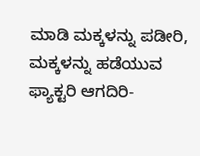ಮಾಡಿ ಮಕ್ಕಳನ್ನು ಪಡೀರಿ, ಮಕ್ಕಳನ್ನು ಹಡೆಯುವ ಫ್ಯಾಕ್ಟರಿ ಆಗದಿರಿ-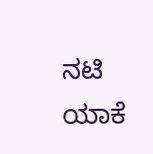ನಟಿ ಯಾಕೆ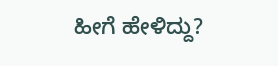ಹೀಗೆ ಹೇಳಿದ್ದು?